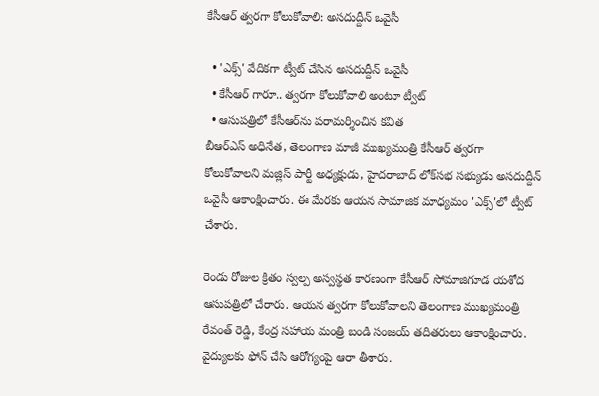కేసీఆర్ త్వరగా కోలుకోవాలి: అసదుద్దీన్ ఒవైసీ

  • 'ఎక్స్' వేదికగా ట్వీట్ చేసిన అసదుద్దీన్ ఒవైసీ
  • కేసీఆర్ గారూ.. త్వరగా కోలుకోవాలి అంటూ ట్వీట్
  • ఆసుపత్రిలో కేసీఆర్‌ను పరామర్శించిన కవిత
బీఆర్ఎస్ అధినేత, తెలంగాణ మాజీ ముఖ్యమంత్రి కేసీఆర్ త్వరగా కోలుకోవాలని మజ్లిస్ పార్టీ అధ్యక్షుడు, హైదరాబాద్ లోక్‌సభ సభ్యుడు అసదుద్దీన్ ఒవైసీ ఆకాంక్షించారు. ఈ మేరకు ఆయన సామాజిక మాధ్యమం 'ఎక్స్'లో ట్వీట్ చేశారు.

రెండు రోజుల క్రితం స్వల్ప అస్వస్థత కారణంగా కేసీఆర్ సోమాజిగూడ యశోద ఆసుపత్రిలో చేరారు. ఆయన త్వరగా కోలుకోవాలని తెలంగాణ ముఖ్యమంత్రి రేవంత్ రెడ్డి, కేంద్ర సహాయ మంత్రి బండి సంజయ్ తదితరులు ఆకాంక్షించారు. వైద్యులకు ఫోన్ చేసి ఆరోగ్యంపై ఆరా తీశారు.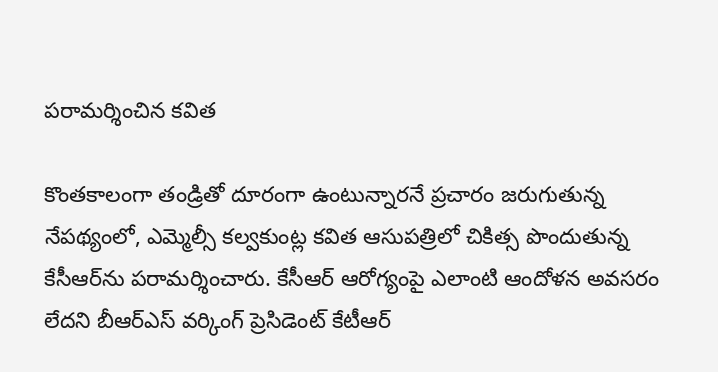పరామర్శించిన కవిత

కొంతకాలంగా తండ్రితో దూరంగా ఉంటున్నారనే ప్రచారం జరుగుతున్న నేపథ్యంలో, ఎమ్మెల్సీ కల్వకుంట్ల కవిత ఆసుపత్రిలో చికిత్స పొందుతున్న కేసీఆర్‌ను పరామర్శించారు. కేసీఆర్ ఆరోగ్యంపై ఎలాంటి ఆందోళన అవసరం లేదని బీఆర్ఎస్ వర్కింగ్ ప్రెసిడెంట్ కేటీఆర్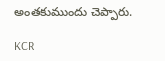అంతకుముందు చెప్పారు.

KCR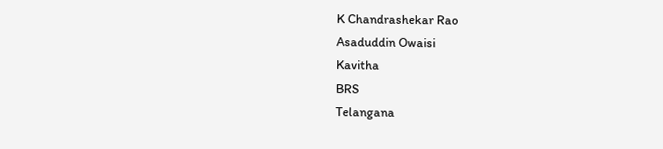K Chandrashekar Rao
Asaduddin Owaisi
Kavitha
BRS
Telangana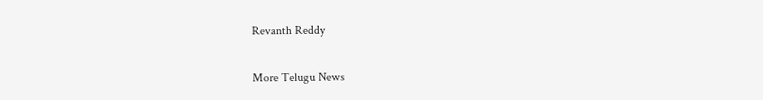Revanth Reddy

More Telugu News